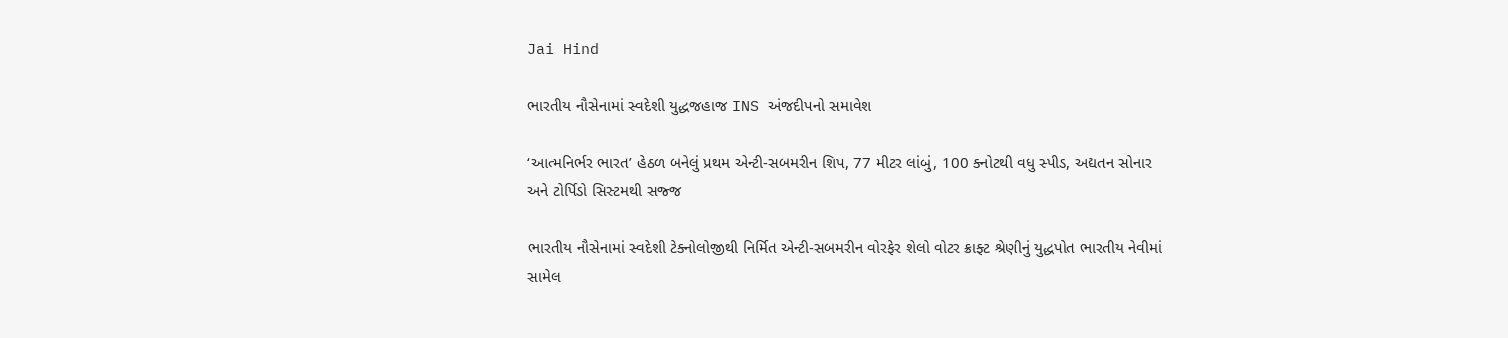Jai Hind

ભારતીય નૌસેનામાં સ્વદેશી યુદ્ધજહાજ INS અંજદીપનો સમાવેશ

‘આત્મનિર્ભર ભારત’ હેઠળ બનેલું પ્રથમ એન્ટી-સબમરીન શિપ, 77 મીટર લાંબું, 100 ક્નોટથી વધુ સ્પીડ, અદ્યતન સોનાર અને ટોર્પિડો સિસ્ટમથી સજ્જ

ભારતીય નૌસેનામાં સ્વદેશી ટેક્નોલોજીથી નિર્મિત એન્ટી-સબમરીન વોરફેર શેલો વોટર ક્રાફ્ટ શ્રેણીનું યુદ્ધપોત ભારતીય નેવીમાં સામેલ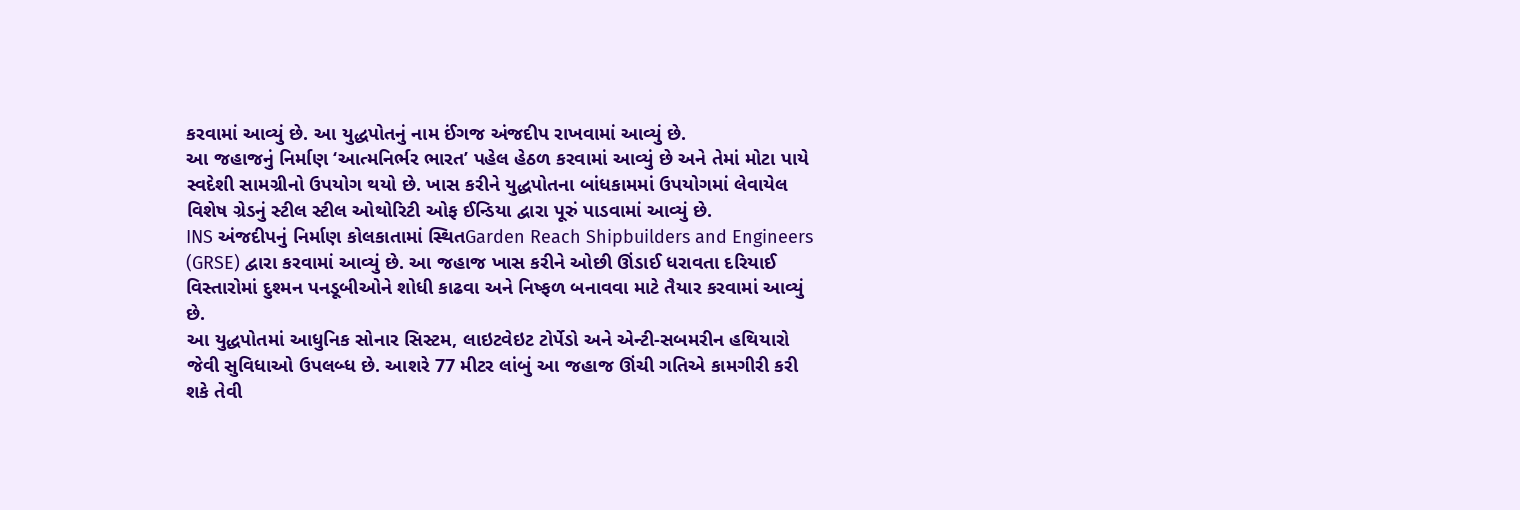કરવામાં આવ્યું છે. આ યુદ્ધપોતનું નામ ઈંગજ અંજદીપ રાખવામાં આવ્યું છે.
આ જહાજનું નિર્માણ ‘આત્મનિર્ભર ભારત’ પહેલ હેઠળ કરવામાં આવ્યું છે અને તેમાં મોટા પાયે સ્વદેશી સામગ્રીનો ઉપયોગ થયો છે. ખાસ કરીને યુદ્ધપોતના બાંધકામમાં ઉપયોગમાં લેવાયેલ વિશેષ ગ્રેડનું સ્ટીલ સ્ટીલ ઓથોરિટી ઓફ ઈન્ડિયા દ્વારા પૂરું પાડવામાં આવ્યું છે.
INS અંજદીપનું નિર્માણ કોલકાતામાં સ્થિતGarden Reach Shipbuilders and Engineers (GRSE) દ્વારા કરવામાં આવ્યું છે. આ જહાજ ખાસ કરીને ઓછી ઊંડાઈ ધરાવતા દરિયાઈ વિસ્તારોમાં દુશ્મન પનડૂબીઓને શોધી કાઢવા અને નિષ્ફળ બનાવવા માટે તૈયાર કરવામાં આવ્યું છે.
આ યુદ્ધપોતમાં આધુનિક સોનાર સિસ્ટમ, લાઇટવેઇટ ટોર્પેડો અને એન્ટી-સબમરીન હથિયારો જેવી સુવિધાઓ ઉપલબ્ધ છે. આશરે 77 મીટર લાંબું આ જહાજ ઊંચી ગતિએ કામગીરી કરી શકે તેવી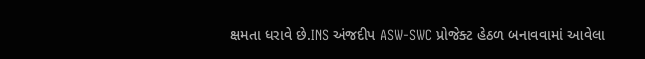ક્ષમતા ધરાવે છે.INS અંજદીપ ASW-SWC પ્રોજેક્ટ હેઠળ બનાવવામાં આવેલા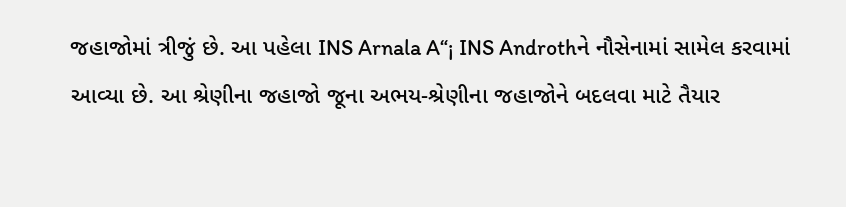જહાજોમાં ત્રીજું છે. આ પહેલા INS Arnala A“¡ INS Androthને નૌસેનામાં સામેલ કરવામાં આવ્યા છે. આ શ્રેણીના જહાજો જૂના અભય-શ્રેણીના જહાજોને બદલવા માટે તૈયાર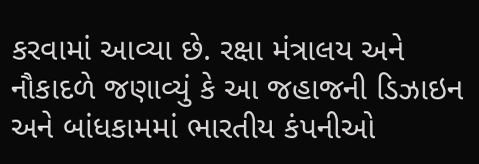કરવામાં આવ્યા છે. રક્ષા મંત્રાલય અને નૌકાદળે જણાવ્યું કે આ જહાજની ડિઝાઇન અને બાંધકામમાં ભારતીય કંપનીઓ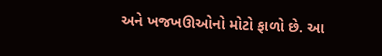અને ખજખઊઓનો મોટો ફાળો છે. આ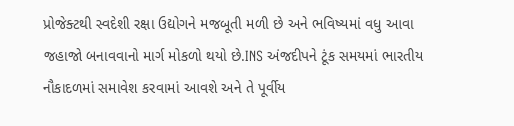પ્રોજેક્ટથી સ્વદેશી રક્ષા ઉદ્યોગને મજબૂતી મળી છે અને ભવિષ્યમાં વધુ આવા જહાજો બનાવવાનો માર્ગ મોકળો થયો છે.INS અંજદીપને ટૂંક સમયમાં ભારતીય નૌકાદળમાં સમાવેશ કરવામાં આવશે અને તે પૂર્વીય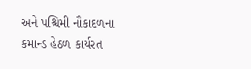અને પશ્ચિમી નૌકાદળના કમાન્ડ હેઠળ કાર્યરત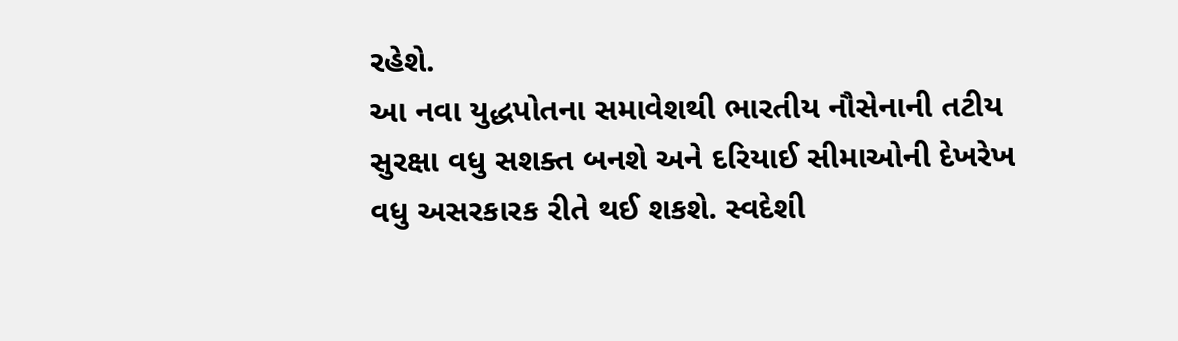રહેશે.
આ નવા યુદ્ધપોતના સમાવેશથી ભારતીય નૌસેનાની તટીય સુરક્ષા વધુ સશક્ત બનશે અને દરિયાઈ સીમાઓની દેખરેખ વધુ અસરકારક રીતે થઈ શકશે. સ્વદેશી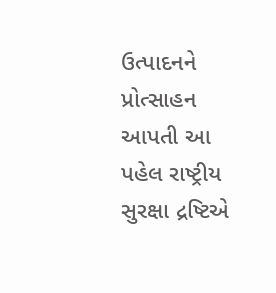ઉત્પાદનને પ્રોત્સાહન આપતી આ પહેલ રાષ્ટ્રીય સુરક્ષા દ્રષ્ટિએ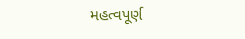મહત્વપૂર્ણ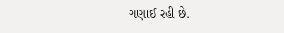ગણાઈ રહી છે.